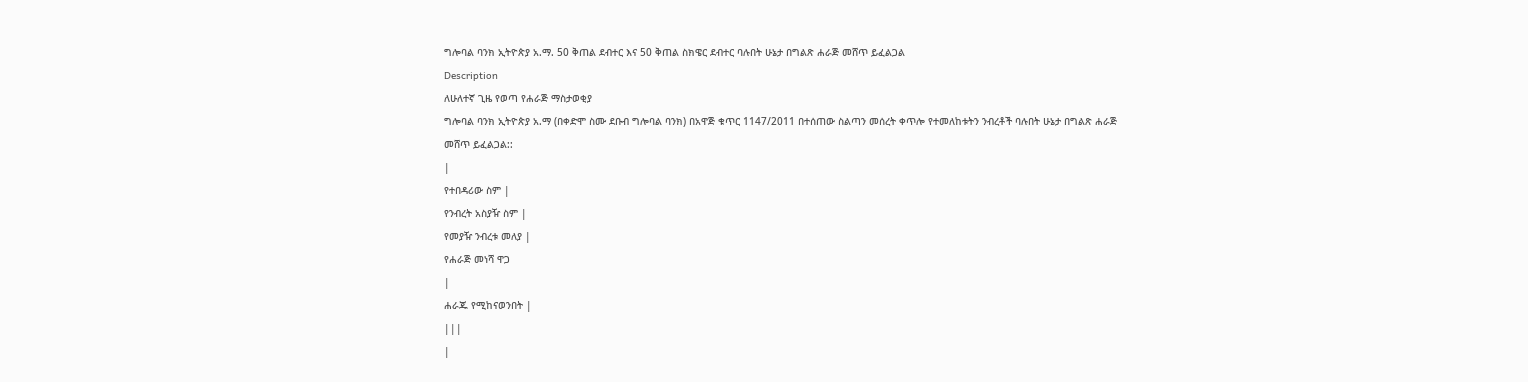ግሎባል ባንክ ኢትዮጵያ አ.ማ. 50 ቅጠል ደብተር እና 50 ቅጠል ስክዌር ደብተር ባሉበት ሁኔታ በግልጽ ሐራጅ መሸጥ ይፈልጋል
Description
ለሁለተኛ ጊዜ የወጣ የሐራጅ ማስታወቂያ
ግሎባል ባንክ ኢትዮጵያ አ.ማ (በቀድሞ ስሙ ደቡብ ግሎባል ባንክ) በአዋጅ ቁጥር 1147/2011 በተሰጠው ስልጣን መሰረት ቀጥሎ የተመለከቱትን ንብረቶች ባሉበት ሁኔታ በግልጽ ሐራጅ መሸጥ ይፈልጋል::
|
የተበዳሪው ስም |
የንብረት አስያዥ ስም |
የመያዥ ንብረቱ መለያ |
የሐራጅ መነሻ ዋጋ
|
ሐራጁ የሚከናወንበት |
|||
|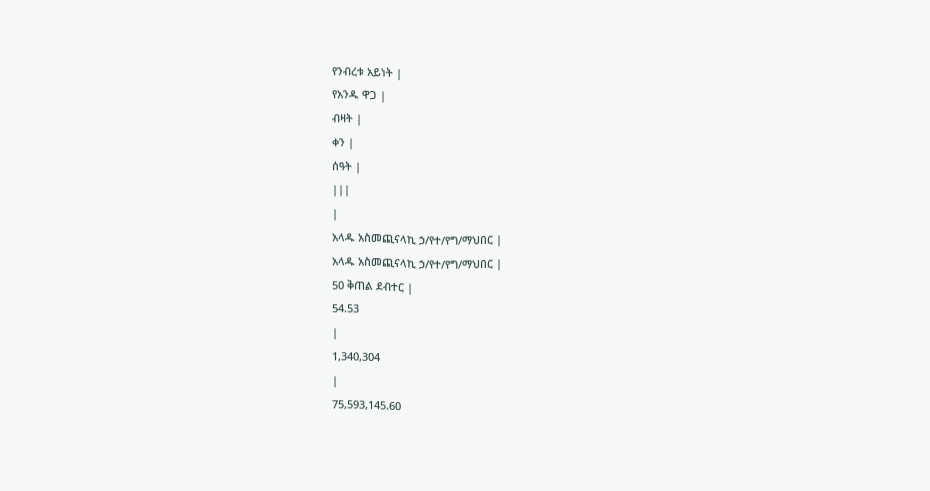የንብረቱ አይነት |
የአንዱ ዋጋ |
ብዛት |
ቀን |
ሰዓት |
|||
|
አላዱ አስመጪናላኪ ኃ/የተ/የግ/ማህበር |
አላዱ አስመጪናላኪ ኃ/የተ/የግ/ማህበር |
50 ቅጠል ደብተር |
54.53
|
1,340,304
|
75,593,145.60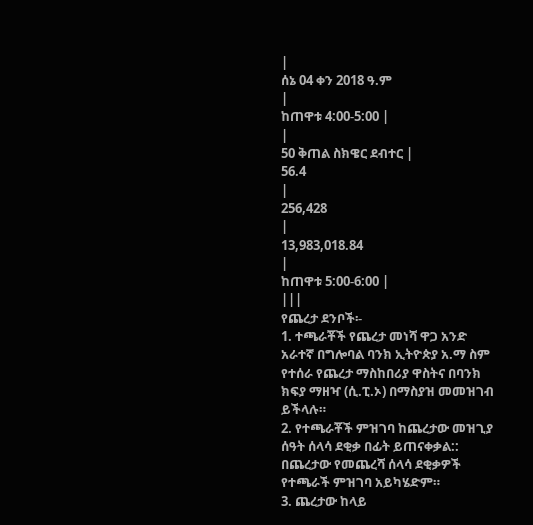|
ሰኔ 04 ቀን 2018 ዓ.ም
|
ከጠዋቱ 4:00-5:00 |
|
50 ቅጠል ስክዌር ደብተር |
56.4
|
256,428
|
13,983,018.84
|
ከጠዋቱ 5:00-6:00 |
|||
የጨረታ ደንቦች፡-
1. ተጫራቾች የጨረታ መነሻ ዋጋ አንድ አራተኛ በግሎባል ባንክ ኢትዮጵያ አ.ማ ስም የተሰራ የጨረታ ማስከበሪያ ዋስትና በባንክ ክፍያ ማዘዣ (ሲ.ፒ.ኦ) በማስያዝ መመዝገብ ይችላሉ።
2. የተጫራቾች ምዝገባ ከጨረታው መዝጊያ ሰዓት ሰላሳ ደቂቃ በፊት ይጠናቀቃል:: በጨረታው የመጨረሻ ሰላሳ ደቂቃዎች የተጫራች ምዝገባ አይካሄድም።
3. ጨረታው ከላይ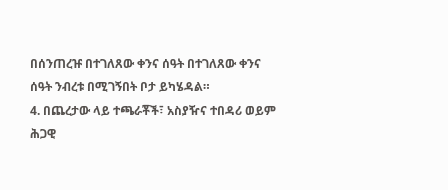በሰንጠረዡ በተገለጸው ቀንና ሰዓት በተገለጸው ቀንና ሰዓት ንብረቱ በሚገኝበት ቦታ ይካሄዳል።
4. በጨረታው ላይ ተጫራቾች፣ አስያዥና ተበዳሪ ወይም ሕጋዊ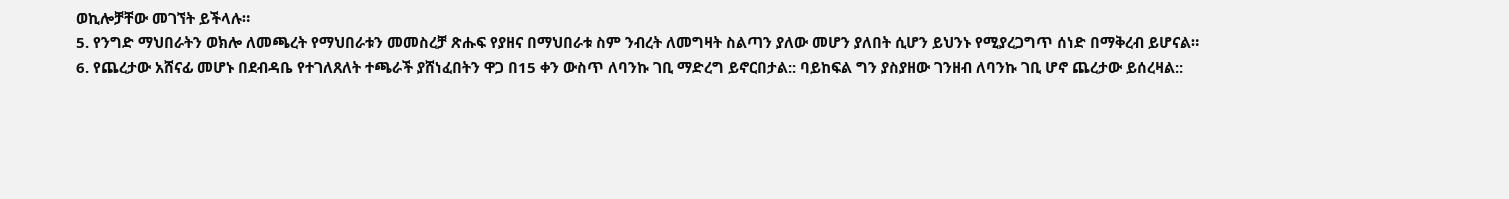ወኪሎቻቸው መገኘት ይችላሉ።
5. የንግድ ማህበራትን ወክሎ ለመጫረት የማህበራቱን መመስረቻ ጽሑፍ የያዘና በማህበራቱ ስም ንብረት ለመግዛት ስልጣን ያለው መሆን ያለበት ሲሆን ይህንኑ የሚያረጋግጥ ሰነድ በማቅረብ ይሆናል።
6. የጨረታው አሸናፊ መሆኑ በደብዳቤ የተገለጸለት ተጫራች ያሸነፈበትን ዋጋ በ15 ቀን ውስጥ ለባንኩ ገቢ ማድረግ ይኖርበታል:: ባይከፍል ግን ያስያዘው ገንዘብ ለባንኩ ገቢ ሆኖ ጨረታው ይሰረዛል::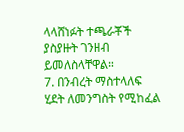ላላሸነፉት ተጫራቾች ያስያዙት ገንዘብ ይመለስላቸዋል።
7. በንብረት ማስተላለፍ ሂደት ለመንግስት የሚከፈል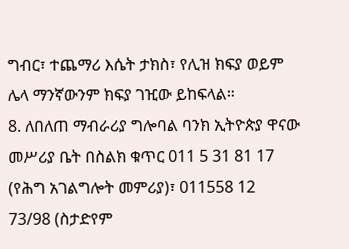ግብር፣ ተጨማሪ እሴት ታክስ፣ የሊዝ ክፍያ ወይም ሌላ ማንኛውንም ክፍያ ገዢው ይከፍላል።
8. ለበለጠ ማብራሪያ ግሎባል ባንክ ኢትዮጵያ ዋናው መሥሪያ ቤት በስልክ ቁጥር 011 5 31 81 17 (የሕግ አገልግሎት መምሪያ)፣ 011558 12 73/98 (ስታድየም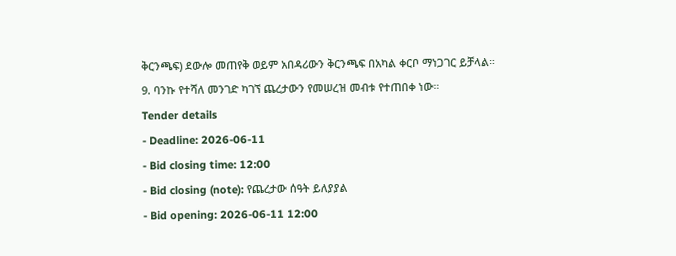ቅርንጫፍ) ደውሎ መጠየቅ ወይም አበዳሪውን ቅርንጫፍ በአካል ቀርቦ ማነጋገር ይቻላል።
9. ባንኩ የተሻለ መንገድ ካገኘ ጨረታውን የመሠረዝ መብቱ የተጠበቀ ነው።
Tender details
- Deadline: 2026-06-11
- Bid closing time: 12:00
- Bid closing (note): የጨረታው ሰዓት ይለያያል
- Bid opening: 2026-06-11 12:00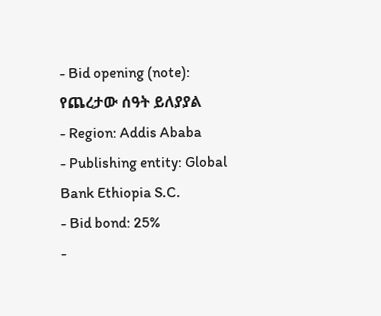- Bid opening (note): የጨረታው ሰዓት ይለያያል
- Region: Addis Ababa
- Publishing entity: Global Bank Ethiopia S.C.
- Bid bond: 25%
-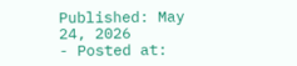Published: May 24, 2026
- Posted at: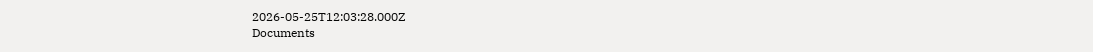2026-05-25T12:03:28.000Z
Documents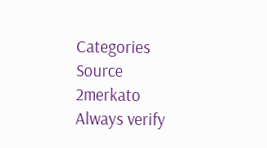Categories
Source
2merkato
Always verify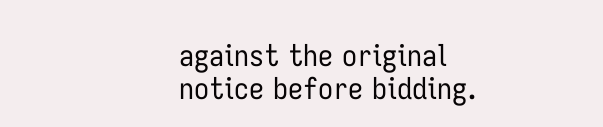against the original notice before bidding.